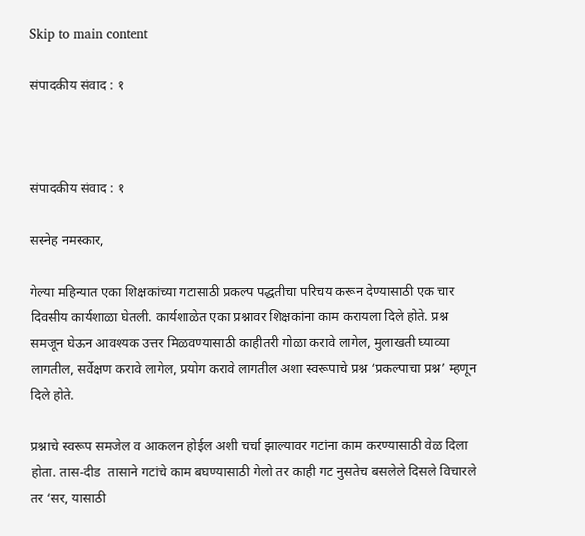Skip to main content

संपादकीय संवाद : १



संपादकीय संवाद : १

सस्नेह नमस्कार,

गेल्या महिन्यात एका शिक्षकांच्या गटासाठी प्रकल्प पद्धतीचा परिचय करून देण्यासाठी एक चार दिवसीय कार्यशाळा घेतली. कार्यशाळेत एका प्रश्नावर शिक्षकांना काम करायला दिले होते. प्रश्न समजून घेऊन आवश्यक उत्तर मिळवण्यासाठी काहीतरी गोळा करावे लागेल, मुलाखती घ्याव्या लागतील, सर्वेक्षण करावे लागेल, प्रयोग करावे लागतील अशा स्वरूपाचे प्रश्न ‘प्रकल्पाचा प्रश्न’ म्हणून दिले होते.

प्रश्नाचे स्वरूप समजेल व आकलन होईल अशी चर्चा झाल्यावर गटांना काम करण्यासाठी वेळ दिला होता. तास-दीड  तासाने गटांचे काम बघण्यासाठी गेलो तर काही गट नुसतेच बसलेले दिसले विचारले तर ‘सर, यासाठी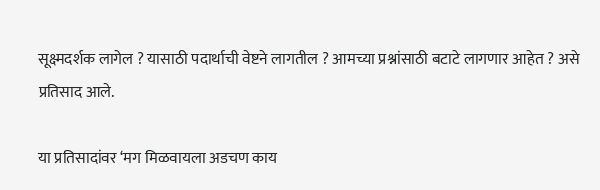सूक्ष्मदर्शक लागेल ? यासाठी पदार्थाची वेष्टने लागतील ? आमच्या प्रश्नांसाठी बटाटे लागणार आहेत ? असे प्रतिसाद आले.

या प्रतिसादांवर ‘मग मिळवायला अडचण काय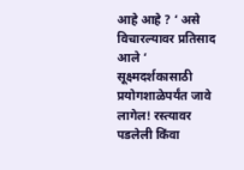आहे आहे ? ‘ असे विचारल्यावर प्रतिसाद आले ‘ सूक्ष्मदर्शकासाठी प्रयोगशाळेपर्यंत जावे लागेल! रस्त्यावर पडलेली किंवा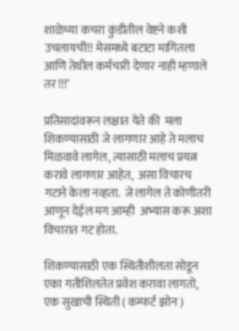शाळेच्या कचरा कुंडीतील वेष्टने कशी उचलायची!! मेसमध्ये बटाटा मागितला आणि तेथील कर्मचारी देणार नाही म्हणाले तर !!!’

प्रतिसादांवरून लक्षात येते की  मला शिकण्यासाठी जे लागणार आहे ते मलाच मिळवावे लागेल, त्यासाठी मलाच प्रयत्न करावे लागणार आहेत,  असा विचारच गटाने केला नव्हता.  जे लागेल ते कोणीतरी आणून देईल मग आम्ही  अभ्यास करू अशा विचारात गट होता.

शिकण्यासाठी एक स्थितीशीलता सोडून एका गतीशिलतेत प्रवेश करावा लागतो, एक सुखाची स्थिती ( कम्फर्ट झोन )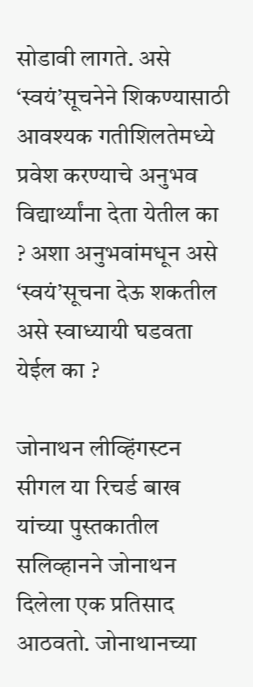सोडावी लागते. असे ‘स्वयं’सूचनेने शिकण्यासाठी आवश्यक गतीशिलतेमध्ये प्रवेश करण्याचे अनुभव विद्यार्थ्यांना देता येतील का ? अशा अनुभवांमधून असे ‘स्वयं’सूचना देऊ शकतील असे स्वाध्यायी घडवता येईल का ?

जोनाथन लीव्हिंगस्टन सीगल या रिचर्ड बाख यांच्या पुस्तकातील सलिव्हानने जोनाथन दिलेला एक प्रतिसाद आठवतो. जोनाथानच्या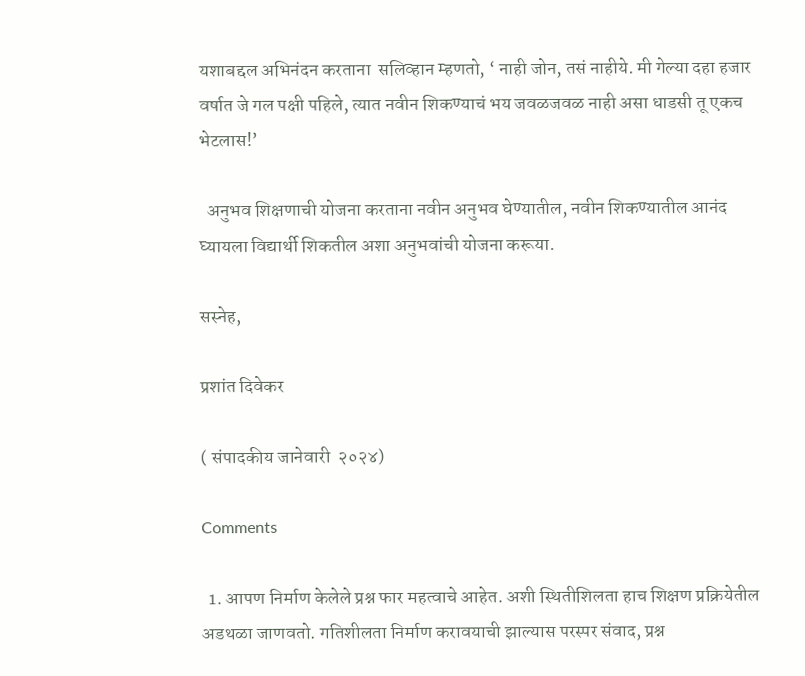यशाबद्दल अभिनंदन करताना  सलिव्हान म्हणतो, ‘ नाही जोन, तसं नाहीये. मी गेल्या दहा हजार वर्षात जे गल पक्षी पहिले, त्यात नवीन शिकण्याचं भय जवळजवळ नाही असा धाडसी तू एकच भेटलास!’

  अनुभव शिक्षणाची योजना करताना नवीन अनुभव घेण्यातील, नवीन शिकण्यातील आनंद घ्यायला विद्यार्थी शिकतील अशा अनुभवांची योजना करूया.

सस्नेह,

प्रशांत दिवेकर

( संपादकीय जानेवारी  २०२४)

Comments

  1. आपण निर्माण केलेले प्रश्न फार महत्वाचे आहेत. अशी स्थितीशिलता हाच शिक्षण प्रक्रियेतील अडथळा जाणवतो. गतिशीलता निर्माण करावयाची झाल्यास परस्पर संवाद, प्रश्न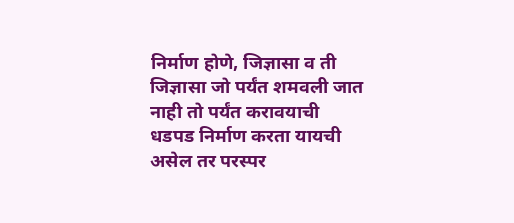निर्माण होणे, जिज्ञासा व ती जिज्ञासा जो पर्यंत शमवली जात नाही तो पर्यंत करावयाची धडपड निर्माण करता यायची असेल तर परस्पर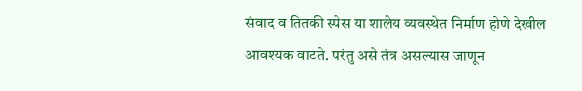संवाद व तितकी स्पेस या शालेय व्यवस्थेत निर्माण होणे देखील आवश्यक वाटते. परंतु असे तंत्र असल्यास जाणून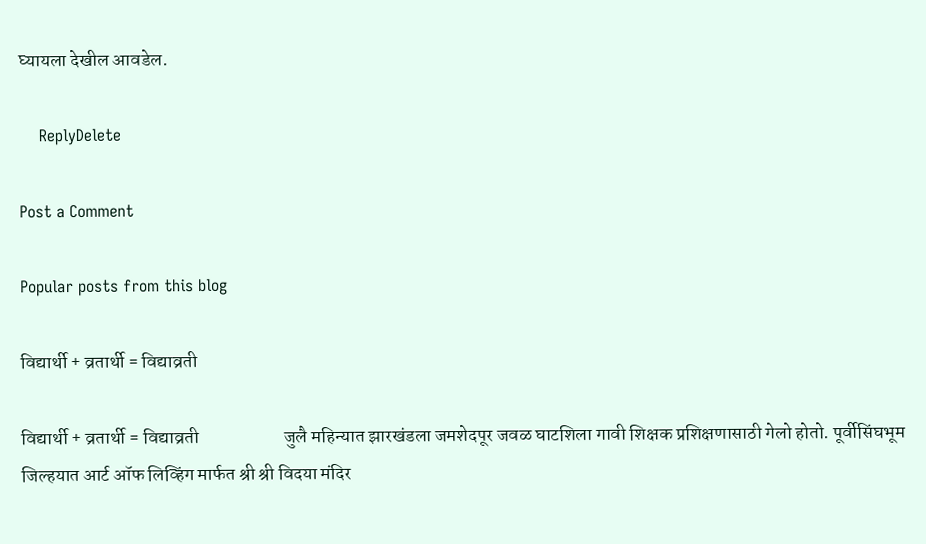घ्यायला देखील आवडेल.

    ReplyDelete

Post a Comment

Popular posts from this blog

विद्यार्थी + व्रतार्थी = विद्याव्रती

विद्यार्थी + व्रतार्थी = विद्याव्रती                       जुलै महिन्यात झारखंडला जमशेदपूर जवळ घाटशिला गावी शिक्षक प्रशिक्षणासाठी गेलो होतो. पूर्वीसिंघभूम जिल्हयात आर्ट ऑफ लिव्हिंग मार्फत श्री श्री विदया मंदिर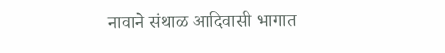नावाने संथाळ आदिवासी भागात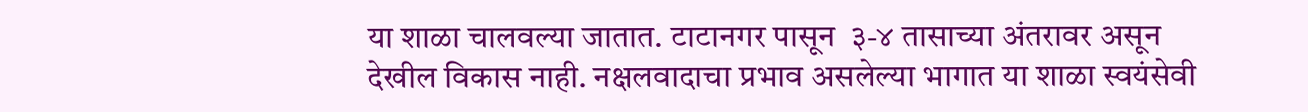या शाळा चालवल्या जातात. टाटानगर पासून  ३-४ तासाच्या अंतरावर असून देखील विकास नाही. नक्षलवादाचा प्रभाव असलेल्या भागात या शाळा स्वयंसेवी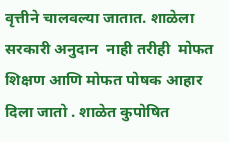वृत्तीने चालवल्या जातात. शाळेला सरकारी अनुदान  नाही तरीही  मोफत शिक्षण आणि मोफत पोषक आहार दिला जातो . शाळेत कुपोषित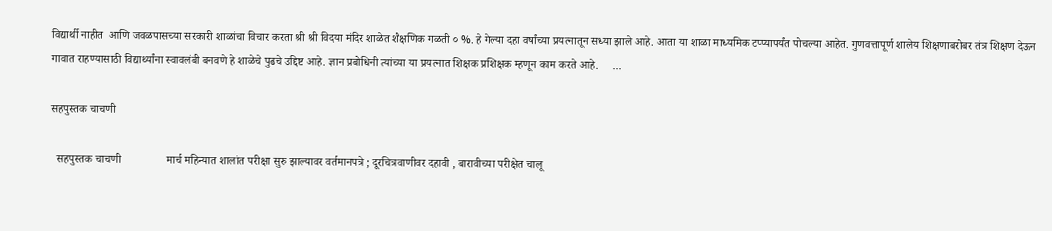विद्यार्थी नाहीत  आणि जवळपासच्या सरकारी शाळांचा विचार करता श्री श्री विदया मंदिर शाळेत शैक्षणिक गळती ० %. हे गेल्या दहा वर्षांच्या प्रयत्नातून सध्या झाले आहे. आता या शाळा माध्यमिक टप्प्यापर्यंत पोचल्या आहेत. गुणवत्तापूर्ण शालेय शिक्षणाबरोबर तंत्र शिक्षण देऊन गावात राहण्यासाठी विद्यार्थ्यांना स्वावलंबी बनवणे हे शाळेचे पुढचे उद्दिष्ट आहे. ज्ञान प्रबोधिनी त्यांच्या या प्रयत्नात शिक्षक प्रशिक्षक म्हणून काम करते आहे.     ...

सहपुस्तक चाचणी

  सहपुस्तक चाचणी                मार्च महिन्यात शालांत परीक्षा सुरु झाल्यावर वर्तमानपत्रे ; दूरचित्रवाणीवर दहावी , बारावीच्या परीक्षेत चालू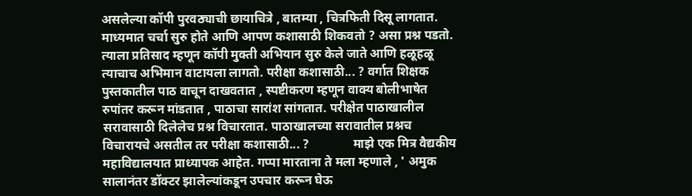असलेल्या कॉपी पुरवठ्याची छायाचित्रे , बातम्या , चित्रफिती दिसू लागतात. माध्यमात चर्चा सुरु होते आणि आपण कशासाठी शिकवतो ? असा प्रश्न पडतो. त्याला प्रतिसाद म्हणून कॉपी मुक्ती अभियान सुरु केले जाते आणि हळूहळू त्याचाच अभिमान वाटायला लागतो. परीक्षा कशासाठी... ? वर्गात शिक्षक पुस्तकातील पाठ वाचून दाखवतात , स्पष्टीकरण म्हणून वाक्य बोलीभाषेत रुपांतर करून मांडतात , पाठाचा सारांश सांगतात. परीक्षेत पाठाखालील सरावासाठी दिलेलेच प्रश्न विचारतात. पाठाखालच्या सरावातील प्रश्नच विचारायचे असतील तर परीक्षा कशासाठी... ?              माझे एक मित्र वैद्यकीय महाविद्यालयात प्राध्यापक आहेत. गप्पा मारताना ते मला म्हणाले , ' अमुक सालानंतर डॉक्टर झालेल्यांकडून उपचार करून घेऊ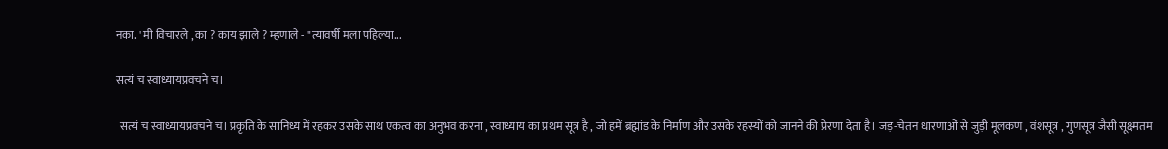नका. ' मी विचारले , का ? काय झाले ? म्हणाले - "त्यावर्षी मला पहिल्या...

सत्यं च स्वाध्यायप्रवचने च।

  सत्यं च स्वाध्यायप्रवचने च। प्रकृति के सानिध्य में रहकर उसके साथ एकत्व का अनुभव करना , स्वाध्याय का प्रथम सूत्र है , जो हमें ब्रह्मांड के निर्माण और उसके रहस्यों को जानने की प्रेरणा देता है। जड़-चेतन धारणाओं से जुड़ी मूलकण , वंशसूत्र , गुणसूत्र जैसी सूक्ष्मतम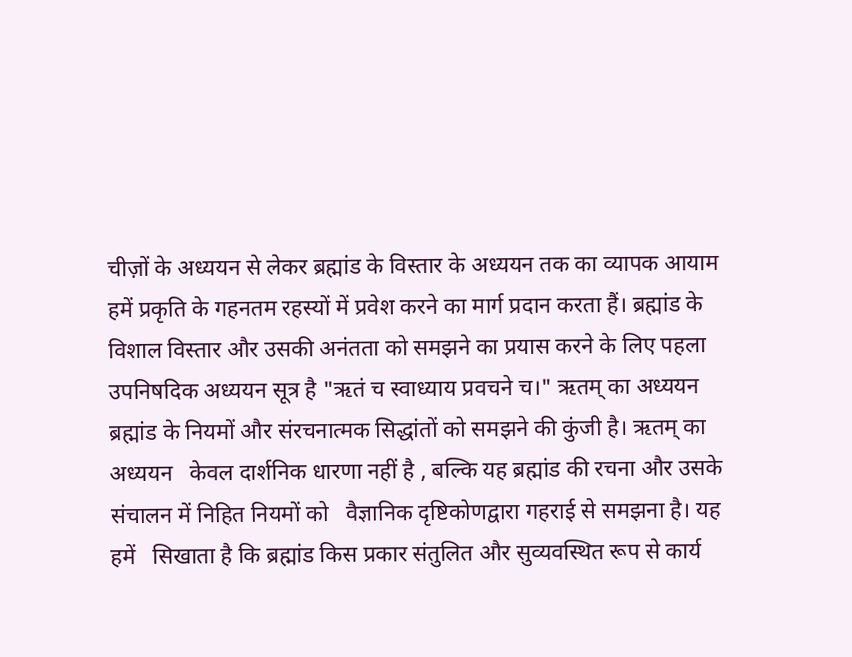चीज़ों के अध्ययन से लेकर ब्रह्मांड के विस्तार के अध्ययन तक का व्यापक आयाम हमें प्रकृति के गहनतम रहस्यों में प्रवेश करने का मार्ग प्रदान करता हैं। ब्रह्मांड के विशाल विस्तार और उसकी अनंतता को समझने का प्रयास करने के लिए पहला उपनिषदिक अध्ययन सूत्र है "ऋतं च स्वाध्याय प्रवचने च।" ऋतम् का अध्ययन ब्रह्मांड के नियमों और संरचनात्मक सिद्धांतों को समझने की कुंजी है। ऋतम् का अध्ययन   केवल दार्शनिक धारणा नहीं है , बल्कि यह ब्रह्मांड की रचना और उसके संचालन में निहित नियमों को   वैज्ञानिक दृष्टिकोणद्वारा गहराई से समझना है। यह हमें   सिखाता है कि ब्रह्मांड किस प्रकार संतुलित और सुव्यवस्थित रूप से कार्य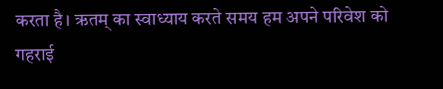करता है। ऋतम् का स्वाध्याय करते समय हम अपने परिवेश को गहराई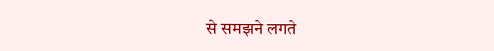से समझने लगते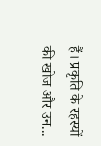हैं। प्रकृति के रहस्यों की खोज और उन...